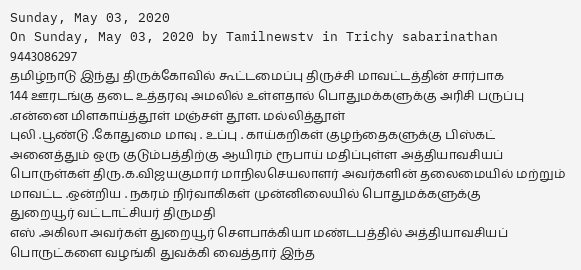Sunday, May 03, 2020
On Sunday, May 03, 2020 by Tamilnewstv in Trichy sabarinathan 9443086297
தமிழ்நாடு இந்து திருக்கோவில் கூட்டமைப்பு திருச்சி மாவட்டத்தின் சார்பாக
144 ஊரடங்கு தடை உத்தரவு அமலில் உள்ளதால் பொதுமக்களுக்கு அரிசி பருப்பு .என்னை மிளகாய்த்தூள் மஞ்சள் தூள. மல்லித்தூள்
புலி .பூண்டு .கோதுமை மாவு . உப்பு . காய்கறிகள் குழந்தைகளுக்கு பிஸ்கட் அனைத்தும் ஒரு குடும்பத்திற்கு ஆயிரம் ரூபாய் மதிப்புள்ள அத்தியாவசியப் பொருள்கள் திரு.க.விஜயகுமார் மாநிலசெயலாளர் அவர்களின் தலைமையில் மற்றும் மாவட்ட .ஒன்றிய . நகரம் நிர்வாகிகள் முன்னிலையில் பொதுமக்களுக்கு
துறையூர் வட்டாட்சியர் திருமதி
எஸ் .அகிலா அவர்கள் துறையூர் சௌபாக்கியா மண்டபத்தில் அத்தியாவசியப் பொருட்களை வழங்கி துவக்கி வைத்தார் இந்த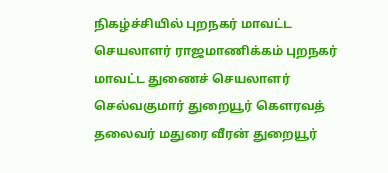நிகழ்ச்சியில் புறநகர் மாவட்ட செயலாளர் ராஜமாணிக்கம் புறநகர் மாவட்ட துணைச் செயலாளர் செல்வகுமார் துறையூர் கௌரவத் தலைவர் மதுரை வீரன் துறையூர்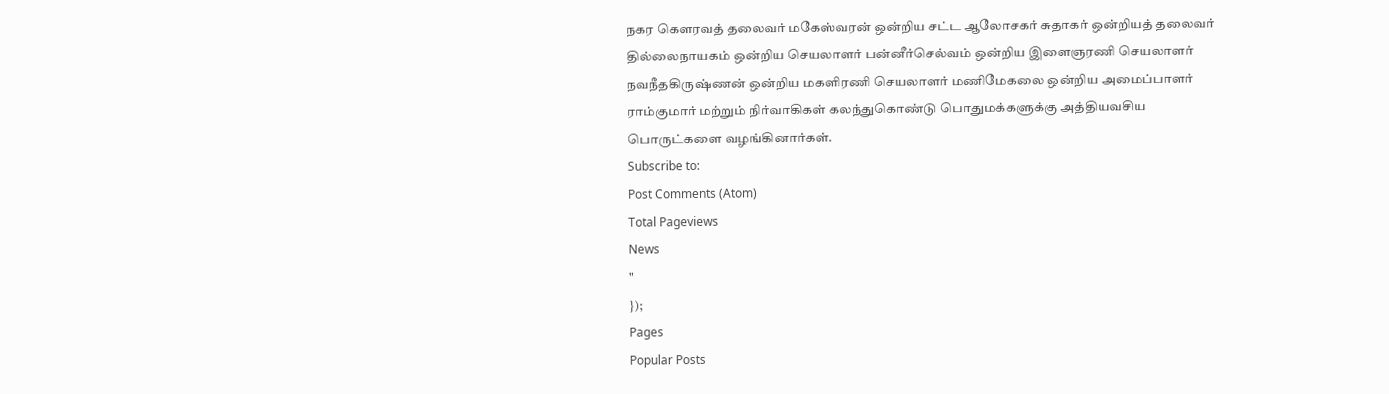நகர கௌரவத் தலைவர் மகேஸ்வரன் ஒன்றிய சட்ட ஆலோசகர் சுதாகர் ஒன்றியத் தலைவர் தில்லைநாயகம் ஒன்றிய செயலாளர் பன்னீர்செல்வம் ஒன்றிய இளைஞரணி செயலாளர் நவநீதகிருஷ்ணன் ஒன்றிய மகளிரணி செயலாளர் மணிமேகலை ஒன்றிய அமைப்பாளர் ராம்குமார் மற்றும் நிர்வாகிகள் கலந்துகொண்டு பொதுமக்களுக்கு அத்தியவசிய பொருட்களை வழங்கினார்கள்.
Subscribe to:
Post Comments (Atom)
Total Pageviews
News
"
});
Pages
Popular Posts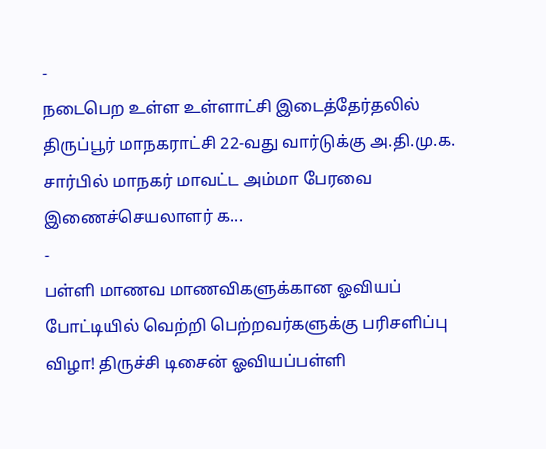-
நடைபெற உள்ள உள்ளாட்சி இடைத்தேர்தலில் திருப்பூர் மாநகராட்சி 22-வது வார்டுக்கு அ.தி.மு.க. சார்பில் மாநகர் மாவட்ட அம்மா பேரவை இணைச்செயலாளர் க...
-
பள்ளி மாணவ மாணவிகளுக்கான ஓவியப் போட்டியில் வெற்றி பெற்றவர்களுக்கு பரிசளிப்பு விழா! திருச்சி டிசைன் ஓவியப்பள்ளி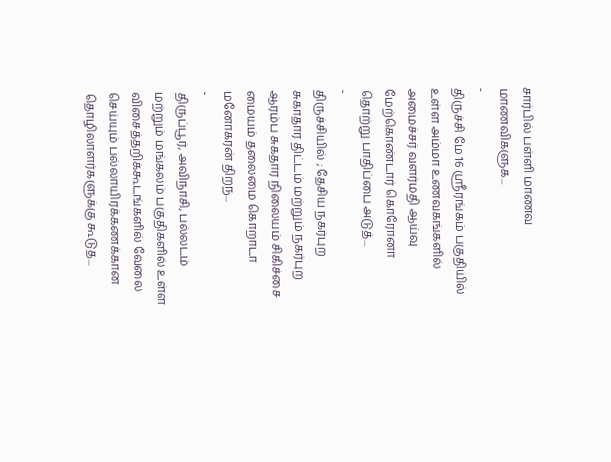சார்பில் பள்ளி மாணவ மாணவிகளுக...
-
திருச்சி மே 16 ஸ்ரீரங்கம் பகுதியில் உள்ள அம்மா உணவகங்களில் அமைச்சர் வளர்மதி ஆய்வு மேற்கொண்டார் கொரோனா தொற்று பாதிப்பை அடுத்...
-
திருச்சியில் ; தேசிய நகர்புற சுகாதார திட்டம் மற்றும் நகர்புற ஆரம்ப சுகதார நிலையம் சிகிச்சை மையம் தலைமை கொறாடா மனோகரன் திறந...
-
திருப்பூர், அவிநாசி, பல்லடம் மற்றும் மங்கலம் பகுதிகளில் உள்ள விசைத்தறிக்கூடங்களில் வேலை செய்யும் பல்லாயிரக்கணக்கான தொழிலாளர்களுக்கு கூடுத...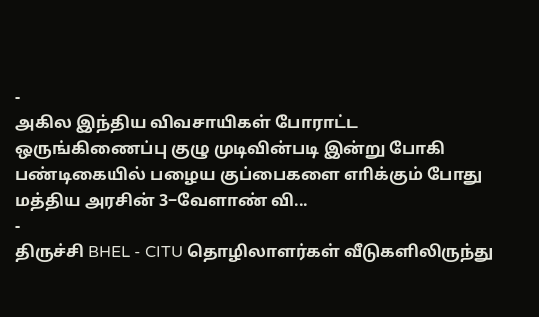-
அகில இந்திய விவசாயிகள் போராட்ட ஒருங்கிணைப்பு குழு முடிவின்படி இன்று போகி பண்டிகையில் பழைய குப்பைகளை எாிக்கும் போது மத்திய அரசின் 3−வேளாண் வி...
-
திருச்சி BHEL - CITU தொழிலாளர்கள் வீடுகளிலிருந்து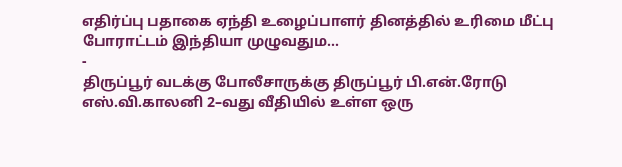எதிர்ப்பு பதாகை ஏந்தி உழைப்பாளர் தினத்தில் உரிமை மீட்பு போராட்டம் இந்தியா முழுவதும...
-
திருப்பூர் வடக்கு போலீசாருக்கு திருப்பூர் பி.என்.ரோடு எஸ்.வி.காலனி 2–வது வீதியில் உள்ள ஒரு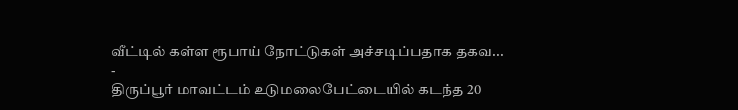வீட்டில் கள்ள ரூபாய் நோட்டுகள் அச்சடிப்பதாக தகவ...
-
திருப்பூர் மாவட்டம் உடுமலைபேட்டையில் கடந்த 20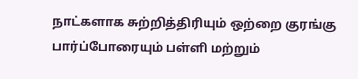நாட்களாக சுற்றித்திரியும் ஒற்றை குரங்கு பார்ப்போரையும் பள்ளி மற்றும்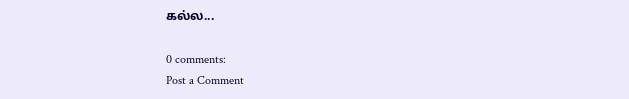கல்ல...

0 comments:
Post a Comment